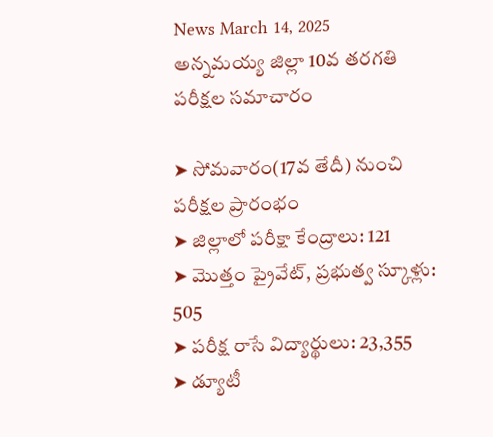News March 14, 2025
అన్నమయ్య జిల్లా 10వ తరగతి పరీక్షల సమాచారం

➤ సోమవారం(17వ తేదీ) నుంచి పరీక్షల ప్రారంభం
➤ జిల్లాలో పరీక్షా కేంద్రాలు: 121
➤ మొత్తం ప్రైవేట్, ప్రభుత్వ స్కూళ్లు: 505
➤ పరీక్ష రాసే విద్యార్థులు: 23,355
➤ డ్యూటీ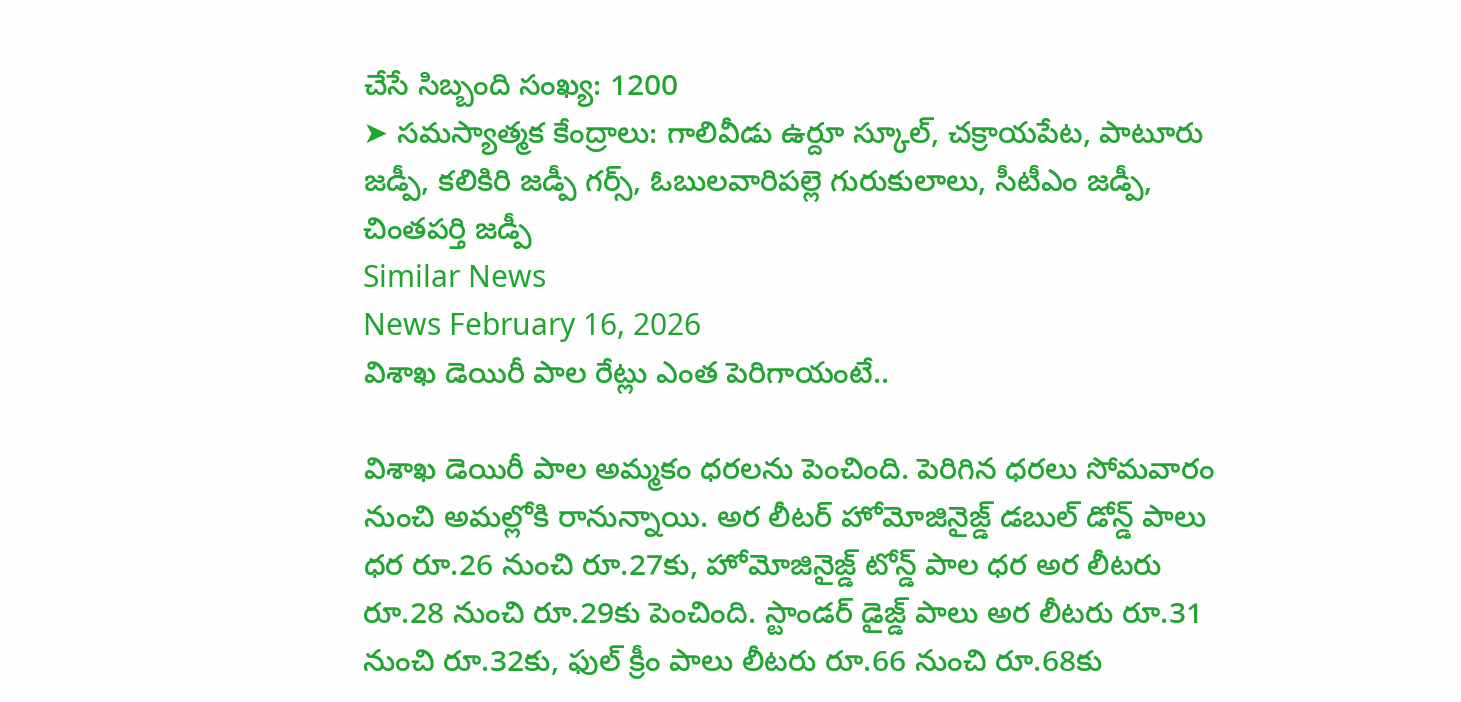చేసే సిబ్బంది సంఖ్య: 1200
➤ సమస్యాత్మక కేంద్రాలు: గాలివీడు ఉర్దూ స్కూల్, చక్రాయపేట, పాటూరు జడ్పీ, కలికిరి జడ్పీ గర్స్, ఓబులవారిపల్లె గురుకులాలు, సీటీఎం జడ్పీ, చింతపర్తి జడ్పీ
Similar News
News February 16, 2026
విశాఖ డెయిరీ పాల రేట్లు ఎంత పెరిగాయంటే..

విశాఖ డెయిరీ పాల అమ్మకం ధరలను పెంచింది. పెరిగిన ధరలు సోమవారం నుంచి అమల్లోకి రానున్నాయి. అర లీటర్ హోమోజినైజ్డ్ డబుల్ డోన్డ్ పాలు ధర రూ.26 నుంచి రూ.27కు, హోమోజినైజ్డ్ టోన్డ్ పాల ధర అర లీటరు రూ.28 నుంచి రూ.29కు పెంచింది. స్టాండర్ డైజ్డ్ పాలు అర లీటరు రూ.31 నుంచి రూ.32కు, ఫుల్ క్రీం పాలు లీటరు రూ.66 నుంచి రూ.68కు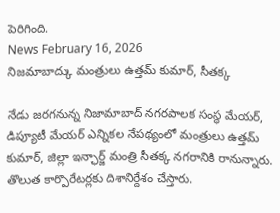పెరిగింది.
News February 16, 2026
నిజమాబాద్కు మంత్రులు ఉత్తమ్ కుమార్, సీతక్క

నేడు జరగనున్న నిజామాబాద్ నగరపాలక సంస్థ మేయర్, డిప్యూటీ మేయర్ ఎన్నికల నేపథ్యంలో మంత్రులు ఉత్తమ్ కుమార్, జిల్లా ఇన్ఛార్జ్ మంత్రి సీతక్క నగరానికి రానున్నారు. తొలుత కార్పొరేటర్లకు దిశానిర్దేశం చేస్తారు.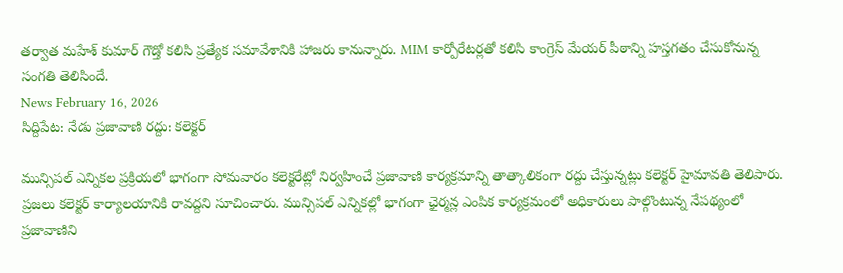తర్వాత మహేశ్ కుమార్ గౌడ్తో కలిసి ప్రత్యేక సమావేశానికి హాజరు కానున్నారు. MIM కార్పోరేటర్లతో కలిసి కాంగ్రెస్ మేయర్ పీఠాన్ని హస్తగతం చేసుకోనున్న సంగతి తెలిసిందే.
News February 16, 2026
సిద్దిపేట: నేడు ప్రజావాణి రద్దు: కలెక్టర్

మున్సిపల్ ఎన్నికల ప్రక్రియలో భాగంగా సోమవారం కలెక్టరేట్లో నిర్వహించే ప్రజావాణి కార్యక్రమాన్ని తాత్కాలికంగా రద్దు చేస్తున్నట్లు కలెక్టర్ హైమావతి తెలిపారు. ప్రజలు కలెక్టర్ కార్యాలయానికి రావద్దని సూచించారు. మున్సిపల్ ఎన్నికల్లో భాగంగా ఛైర్మన్ల ఎంపిక కార్యక్రమంలో అధికారులు పాల్గొంటున్న నేపథ్యంలో ప్రజావాణిని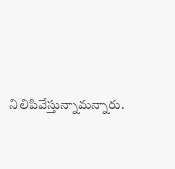నిలిపివేస్తున్నామన్నారు.